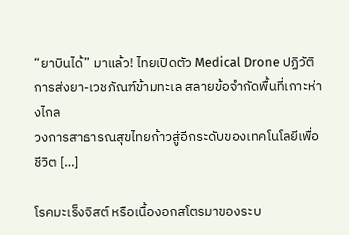“ยาบินได้” มาแล้ว! ไทยเปิดตัว Medical Drone ปฏิวัติการส่งยา-เวชภัณฑ์ข้ามทะเล สลายข้อจำกัดพื้นที่เกาะห่างไกล
วงการสาธารณสุขไทยก้าวสู่อีกระดับของเทคโนโลยีเพื่อชีวิต […]

โรคมะเร็งจิสต์ หรือเนื้องอกสโตรมาของระบ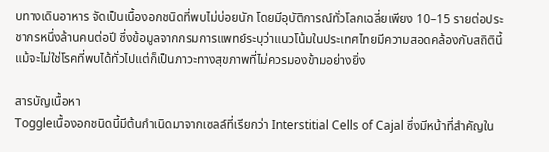บทางเดินอาหาร จัดเป็นเนื้องอกชนิดที่พบไม่บ่อยนัก โดยมีอุบัติการณ์ทั่วโลกเฉลี่ยเพียง 10–15 รายต่อประชากรหนึ่งล้านคนต่อปี ซึ่งข้อมูลจากกรมการแพทย์ระบุว่าแนวโน้มในประเทศไทยมีความสอดคล้องกับสถิตินี้ แม้จะไม่ใช่โรคที่พบได้ทั่วไปแต่ก็เป็นภาวะทางสุขภาพที่ไม่ควรมองข้ามอย่างยิ่ง

สารบัญเนื้อหา
Toggleเนื้องอกชนิดนี้มีต้นกำเนิดมาจากเซลล์ที่เรียกว่า Interstitial Cells of Cajal ซึ่งมีหน้าที่สำคัญใน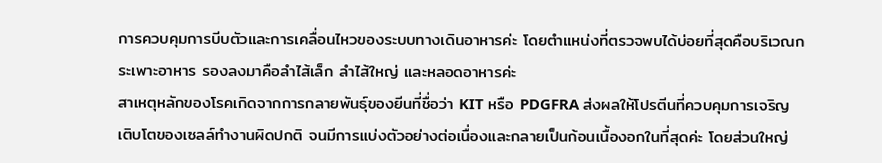การควบคุมการบีบตัวและการเคลื่อนไหวของระบบทางเดินอาหารค่ะ โดยตำแหน่งที่ตรวจพบได้บ่อยที่สุดคือบริเวณกระเพาะอาหาร รองลงมาคือลำไส้เล็ก ลำไส้ใหญ่ และหลอดอาหารค่ะ
สาเหตุหลักของโรคเกิดจากการกลายพันธุ์ของยีนที่ชื่อว่า KIT หรือ PDGFRA ส่งผลให้โปรตีนที่ควบคุมการเจริญเติบโตของเซลล์ทำงานผิดปกติ จนมีการแบ่งตัวอย่างต่อเนื่องและกลายเป็นก้อนเนื้องอกในที่สุดค่ะ โดยส่วนใหญ่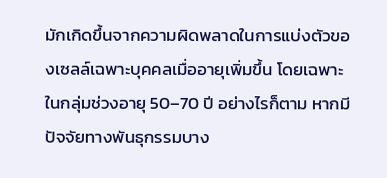มักเกิดขึ้นจากความผิดพลาดในการแบ่งตัวของเซลล์เฉพาะบุคคลเมื่ออายุเพิ่มขึ้น โดยเฉพาะในกลุ่มช่วงอายุ 50–70 ปี อย่างไรก็ตาม หากมีปัจจัยทางพันธุกรรมบาง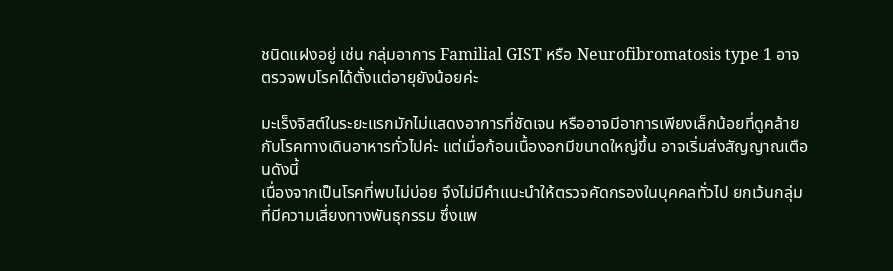ชนิดแฝงอยู่ เช่น กลุ่มอาการ Familial GIST หรือ Neurofibromatosis type 1 อาจตรวจพบโรคได้ตั้งแต่อายุยังน้อยค่ะ

มะเร็งจิสต์ในระยะแรกมักไม่แสดงอาการที่ชัดเจน หรืออาจมีอาการเพียงเล็กน้อยที่ดูคล้ายกับโรคทางเดินอาหารทั่วไปค่ะ แต่เมื่อก้อนเนื้องอกมีขนาดใหญ่ขึ้น อาจเริ่มส่งสัญญาณเตือนดังนี้
เนื่องจากเป็นโรคที่พบไม่บ่อย จึงไม่มีคำแนะนำให้ตรวจคัดกรองในบุคคลทั่วไป ยกเว้นกลุ่มที่มีความเสี่ยงทางพันธุกรรม ซึ่งแพ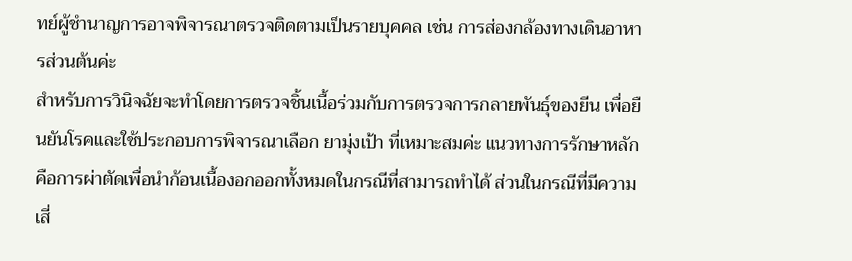ทย์ผู้ชำนาญการอาจพิจารณาตรวจติดตามเป็นรายบุคคล เช่น การส่องกล้องทางเดินอาหารส่วนต้นค่ะ
สำหรับการวินิจฉัยจะทำโดยการตรวจชิ้นเนื้อร่วมกับการตรวจการกลายพันธุ์ของยีน เพื่อยืนยันโรคและใช้ประกอบการพิจารณาเลือก ยามุ่งเป้า ที่เหมาะสมค่ะ แนวทางการรักษาหลักคือการผ่าตัดเพื่อนำก้อนเนื้องอกออกทั้งหมดในกรณีที่สามารถทำได้ ส่วนในกรณีที่มีความเสี่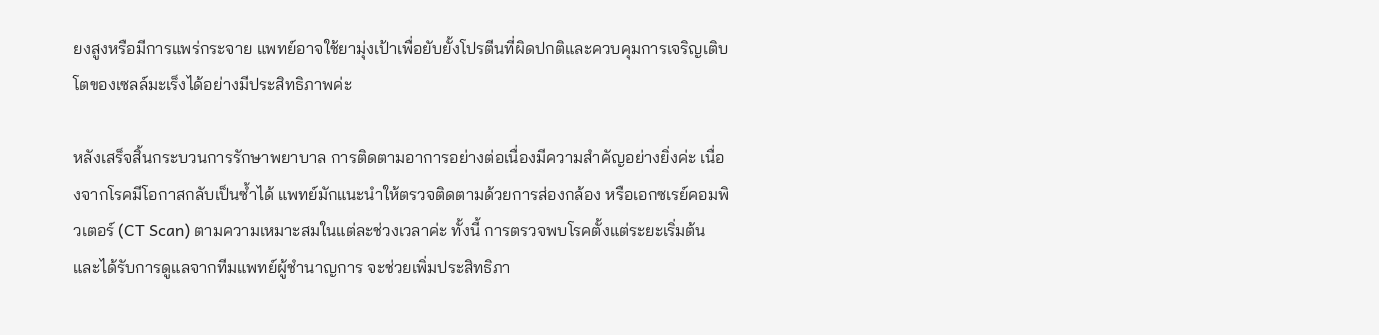ยงสูงหรือมีการแพร่กระจาย แพทย์อาจใช้ยามุ่งเป้าเพื่อยับยั้งโปรตีนที่ผิดปกติและควบคุมการเจริญเติบโตของเซลล์มะเร็งได้อย่างมีประสิทธิภาพค่ะ

หลังเสร็จสิ้นกระบวนการรักษาพยาบาล การติดตามอาการอย่างต่อเนื่องมีความสำคัญอย่างยิ่งค่ะ เนื่องจากโรคมีโอกาสกลับเป็นซ้ำได้ แพทย์มักแนะนำให้ตรวจติดตามด้วยการส่องกล้อง หรือเอกซเรย์คอมพิวเตอร์ (CT Scan) ตามความเหมาะสมในแต่ละช่วงเวลาค่ะ ทั้งนี้ การตรวจพบโรคตั้งแต่ระยะเริ่มต้นและได้รับการดูแลจากทีมแพทย์ผู้ชำนาญการ จะช่วยเพิ่มประสิทธิภา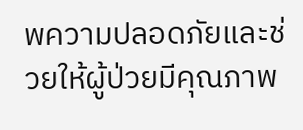พความปลอดภัยและช่วยให้ผู้ป่วยมีคุณภาพ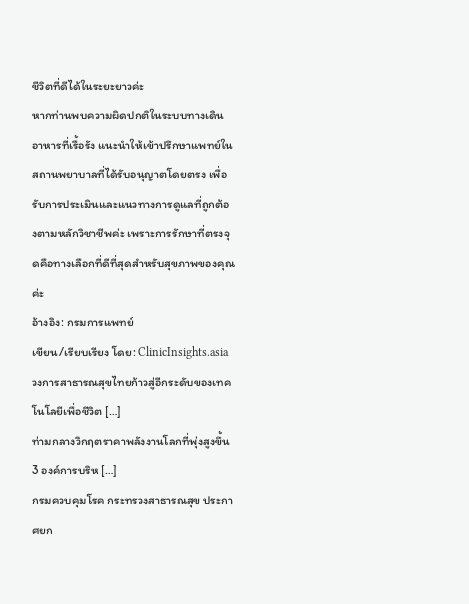ชีวิตที่ดีได้ในระยะยาวค่ะ
หากท่านพบความผิดปกติในระบบทางเดินอาหารที่เรื้อรัง แนะนำให้เข้าปรึกษาแพทย์ในสถานพยาบาลที่ได้รับอนุญาตโดยตรง เพื่อรับการประเมินและแนวทางการดูแลที่ถูกต้องตามหลักวิชาชีพค่ะ เพราะการรักษาที่ตรงจุดคือทางเลือกที่ดีที่สุดสำหรับสุขภาพของคุณค่ะ
อ้างอิง: กรมการแพทย์
เขียน/เรียบเรียง โดย: ClinicInsights.asia
วงการสาธารณสุขไทยก้าวสู่อีกระดับของเทคโนโลยีเพื่อชีวิต […]
ท่ามกลางวิกฤตราคาพลังงานโลกที่พุ่งสูงขึ้น 3 องค์การบริห […]
กรมควบคุมโรค กระทรวงสาธารณสุข ประกาศยก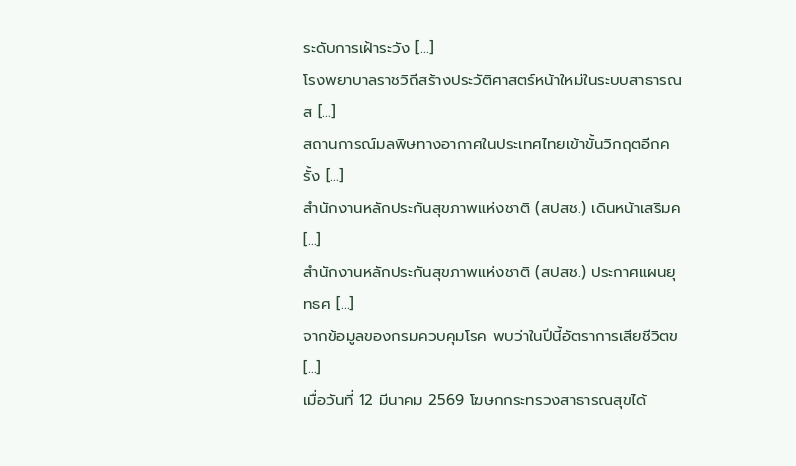ระดับการเฝ้าระวัง […]
โรงพยาบาลราชวิถีสร้างประวัติศาสตร์หน้าใหม่ในระบบสาธารณส […]
สถานการณ์มลพิษทางอากาศในประเทศไทยเข้าขั้นวิกฤตอีกครั้ง […]
สำนักงานหลักประกันสุขภาพแห่งชาติ (สปสช.) เดินหน้าเสริมค […]
สำนักงานหลักประกันสุขภาพแห่งชาติ (สปสช.) ประกาศแผนยุทธศ […]
จากข้อมูลของกรมควบคุมโรค พบว่าในปีนี้อัตราการเสียชีวิตข […]
เมื่อวันที่ 12 มีนาคม 2569 โฆษกกระทรวงสาธารณสุขได้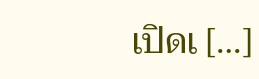เปิดเ […]